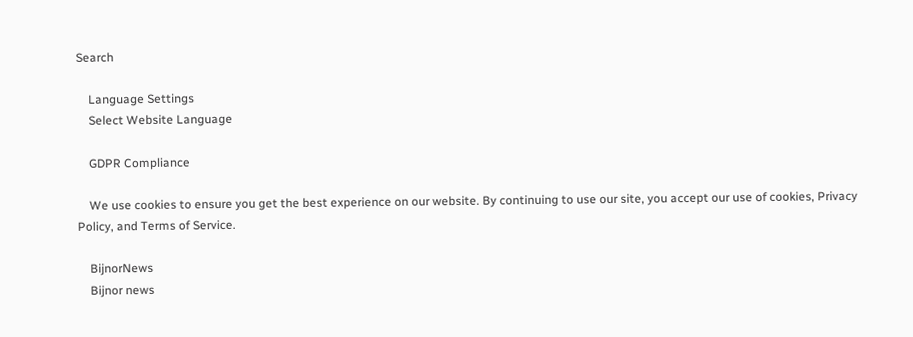Search

    Language Settings
    Select Website Language

    GDPR Compliance

    We use cookies to ensure you get the best experience on our website. By continuing to use our site, you accept our use of cookies, Privacy Policy, and Terms of Service.

    BijnorNews
    Bijnor news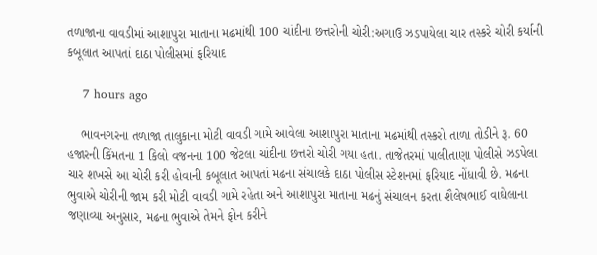તળાજાના વાવડીમાં આશાપુરા માતાના મઢમાંથી 100 ચાંદીના છત્તરોની ચોરી:અગાઉ ઝડપાયેલા ચાર તસ્કરે ચોરી કર્યાની કબૂલાત આપતાં દાઠા પોલીસમાં ફરિયાદ

    7 hours ago

    ભાવનગરના તળાજા તાલુકાના મોટી વાવડી ગામે આવેલા આશાપુરા માતાના મઢમાંથી તસ્કરો તાળા તોડીને રૂ. 60 હજારની કિંમતના 1 કિલો વજનના 100 જેટલા ચાંદીના છત્તરો ચોરી ગયા હતા. તાજેતરમાં પાલીતાણા પોલીસે ઝડપેલા ચાર શખસે આ ચોરી કરી હોવાની કબૂલાત આપતાં મઢના સંચાલકે દાઠા પોલીસ સ્ટેશનમાં ફરિયાદ નોંધાવી છે. મઢના ભુવાએ ચોરીની જામ કરી મોટી વાવડી ગામે રહેતા અને આશાપુરા માતાના મઢનું સંચાલન કરતા શૈલેષભાઈ વાઘેલાના જણાવ્યા અનુસાર, મઢના ભુવાએ તેમને ફોન કરીને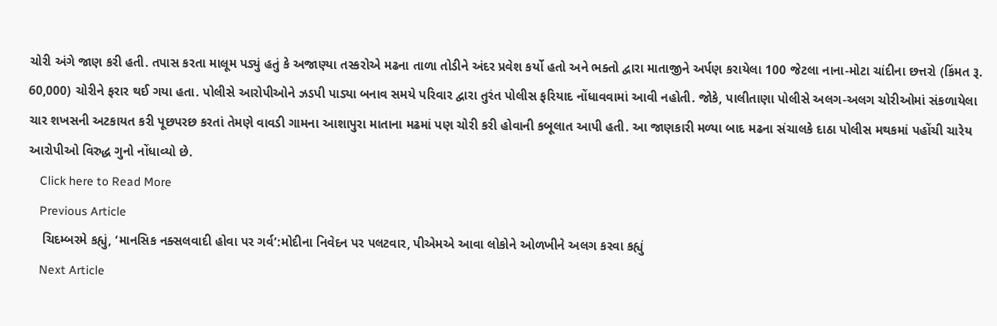ચોરી અંગે જાણ કરી હતી. તપાસ કરતા માલૂમ પડ્યું હતું કે અજાણ્યા તસ્કરોએ મઢના તાળા તોડીને અંદર પ્રવેશ કર્યો હતો અને ભક્તો દ્વારા માતાજીને અર્પણ કરાયેલા 100 જેટલા નાના-મોટા ચાંદીના છત્તરો (કિંમત રૂ. 60,000) ચોરીને ફરાર થઈ ગયા હતા. પોલીસે આરોપીઓને ઝડપી પાડ્યા બનાવ સમયે પરિવાર દ્વારા તુરંત પોલીસ ફરિયાદ નોંધાવવામાં આવી નહોતી. જોકે, પાલીતાણા પોલીસે અલગ-અલગ ચોરીઓમાં સંકળાયેલા ચાર શખસની અટકાયત કરી પૂછપરછ કરતાં તેમણે વાવડી ગામના આશાપુરા માતાના મઢમાં પણ ચોરી કરી હોવાની કબૂલાત આપી હતી. આ જાણકારી મળ્યા બાદ મઢના સંચાલકે દાઠા પોલીસ મથકમાં પહોંચી ચારેય આરોપીઓ વિરુદ્ધ ગુનો નોંધાવ્યો છે.
    Click here to Read More
    Previous Article
    ચિદમ્બરમે કહ્યું, ‘માનસિક નક્સલવાદી હોવા પર ગર્વ’:મોદીના નિવેદન પર પલટવાર, પીએમએ આવા લોકોને ઓળખીને અલગ કરવા કહ્યું
    Next Article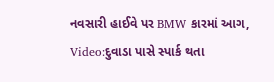નવસારી હાઈવે પર BMW કારમાં આગ, Video:દુવાડા પાસે સ્પાર્ક થતા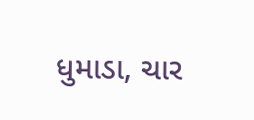ધુમાડા, ચાર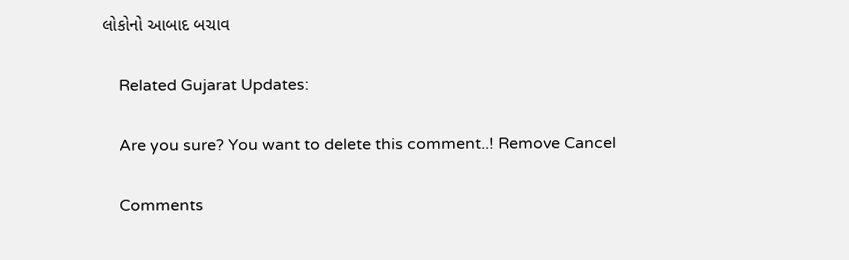લોકોનો આબાદ બચાવ

    Related Gujarat Updates:

    Are you sure? You want to delete this comment..! Remove Cancel

    Comments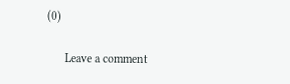(0)

      Leave a comment